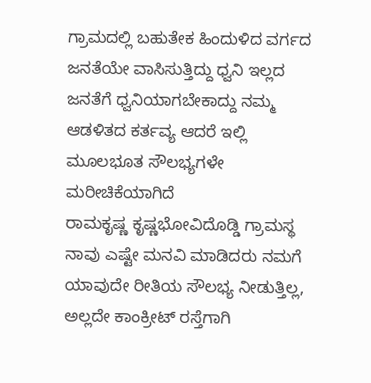ಗ್ರಾಮದಲ್ಲಿ ಬಹುತೇಕ ಹಿಂದುಳಿದ ವರ್ಗದ ಜನತೆಯೇ ವಾಸಿಸುತ್ತಿದ್ದು ಧ್ವನಿ ಇಲ್ಲದ ಜನತೆಗೆ ಧ್ವನಿಯಾಗಬೇಕಾದ್ದು ನಮ್ಮ ಆಡಳಿತದ ಕರ್ತವ್ಯ ಆದರೆ ಇಲ್ಲಿ ಮೂಲಭೂತ ಸೌಲಭ್ಯಗಳೇ ಮರೀಚಿಕೆಯಾಗಿದೆ
ರಾಮಕೃಷ್ಣ ಕೃಷ್ಣಭೋವಿದೊಡ್ಡಿ ಗ್ರಾಮಸ್ಥ
ನಾವು ಎಷ್ಟೇ ಮನವಿ ಮಾಡಿದರು ನಮಗೆ ಯಾವುದೇ ರೀತಿಯ ಸೌಲಭ್ಯ ನೀಡುತ್ತಿಲ್ಲ, ಅಲ್ಲದೇ ಕಾಂಕ್ರೀಟ್ ರಸ್ತೆಗಾಗಿ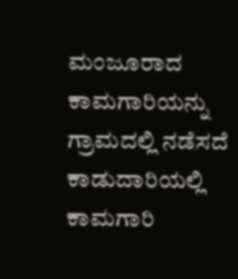ಮಂಜೂರಾದ ಕಾಮಗಾರಿಯನ್ನು ಗ್ರಾಮದಲ್ಲಿ ನಡೆಸದೆ ಕಾಡುದಾರಿಯಲ್ಲಿ ಕಾಮಗಾರಿ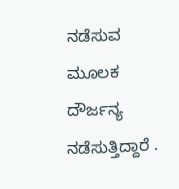ನಡೆಸುವ ಮೂಲಕ ದೌರ್ಜನ್ಯ ನಡೆಸುತ್ತಿದ್ದಾರೆ .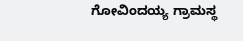ಗೋವಿಂದಯ್ಯ ಗ್ರಾಮಸ್ಥ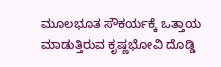ಮೂಲಭೂತ ಸೌಕರ್ಯಕ್ಕೆ ಒತ್ತಾಯ ಮಾಡುತ್ತಿರುವ ಕೃಷ್ಣಭೋವಿ ದೊಡ್ಡಿ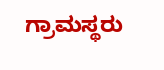ಗ್ರಾಮಸ್ಥರು